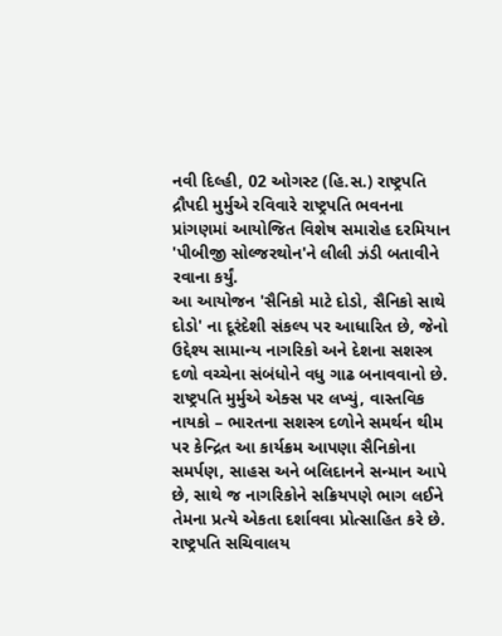નવી દિલ્હી, 02 ઓગસ્ટ (હિ.સ.) રાષ્ટ્રપતિ દ્રૌપદી મુર્મુએ રવિવારે રાષ્ટ્રપતિ ભવનના પ્રાંગણમાં આયોજિત વિશેષ સમારોહ દરમિયાન 'પીબીજી સોલ્જરથોન'ને લીલી ઝંડી બતાવીને રવાના કર્યું.
આ આયોજન 'સૈનિકો માટે દોડો, સૈનિકો સાથે દોડો' ના દૂરંદેશી સંકલ્પ પર આધારિત છે, જેનો ઉદ્દેશ્ય સામાન્ય નાગરિકો અને દેશના સશસ્ત્ર દળો વચ્ચેના સંબંધોને વધુ ગાઢ બનાવવાનો છે.
રાષ્ટ્રપતિ મુર્મુએ એક્સ પર લખ્યું, વાસ્તવિક નાયકો – ભારતના સશસ્ત્ર દળોને સમર્થન થીમ પર કેન્દ્રિત આ કાર્યક્રમ આપણા સૈનિકોના સમર્પણ, સાહસ અને બલિદાનને સન્માન આપે છે, સાથે જ નાગરિકોને સક્રિયપણે ભાગ લઈને તેમના પ્રત્યે એકતા દર્શાવવા પ્રોત્સાહિત કરે છે.
રાષ્ટ્રપતિ સચિવાલય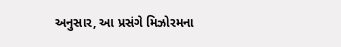અનુસાર, આ પ્રસંગે મિઝોરમના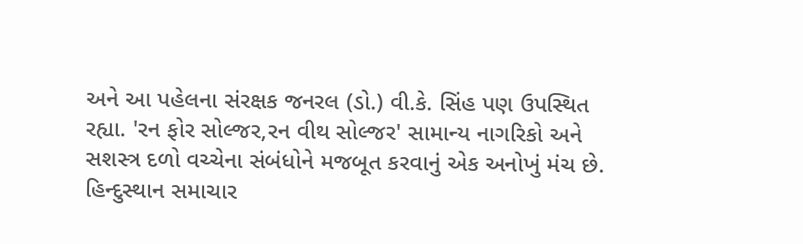અને આ પહેલના સંરક્ષક જનરલ (ડો.) વી.કે. સિંહ પણ ઉપસ્થિત રહ્યા. 'રન ફોર સોલ્જર,રન વીથ સોલ્જર' સામાન્ય નાગરિકો અને સશસ્ત્ર દળો વચ્ચેના સંબંધોને મજબૂત કરવાનું એક અનોખું મંચ છે.
હિન્દુસ્થાન સમાચાર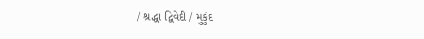/ શ્રદ્ધા દ્વિવેદી / મુકુંદ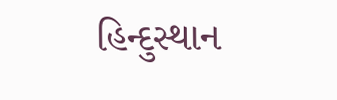હિન્દુસ્થાન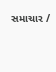સમાચાર /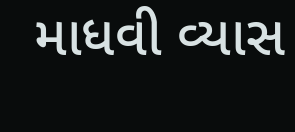માધવી વ્યાસ